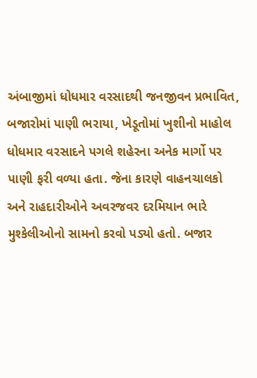અંબાજીમાં ધોધમાર વરસાદથી જનજીવન પ્રભાવિત, બજારોમાં પાણી ભરાયા, ખેડૂતોમાં ખુશીનો માહોલ
ધોધમાર વરસાદને પગલે શહેરના અનેક માર્ગો પર પાણી ફરી વળ્યા હતા. જેના કારણે વાહનચાલકો અને રાહદારીઓને અવરજવર દરમિયાન ભારે મુશ્કેલીઓનો સામનો કરવો પડ્યો હતો. બજાર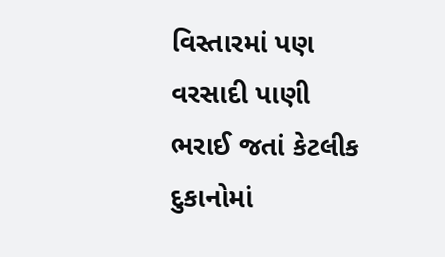વિસ્તારમાં પણ વરસાદી પાણી ભરાઈ જતાં કેટલીક દુકાનોમાં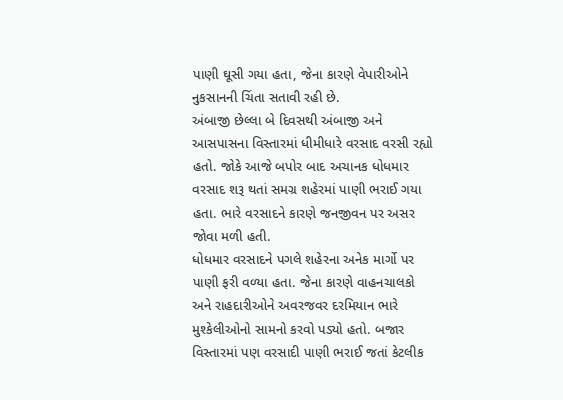પાણી ઘૂસી ગયા હતા, જેના કારણે વેપારીઓને નુકસાનની ચિંતા સતાવી રહી છે.
અંબાજી છેલ્લા બે દિવસથી અંબાજી અને આસપાસના વિસ્તારમાં ધીમીધારે વરસાદ વરસી રહ્યો હતો. જોકે આજે બપોર બાદ અચાનક ધોધમાર વરસાદ શરૂ થતાં સમગ્ર શહેરમાં પાણી ભરાઈ ગયા હતા. ભારે વરસાદને કારણે જનજીવન પર અસર જોવા મળી હતી.
ધોધમાર વરસાદને પગલે શહેરના અનેક માર્ગો પર પાણી ફરી વળ્યા હતા. જેના કારણે વાહનચાલકો અને રાહદારીઓને અવરજવર દરમિયાન ભારે મુશ્કેલીઓનો સામનો કરવો પડ્યો હતો. બજાર વિસ્તારમાં પણ વરસાદી પાણી ભરાઈ જતાં કેટલીક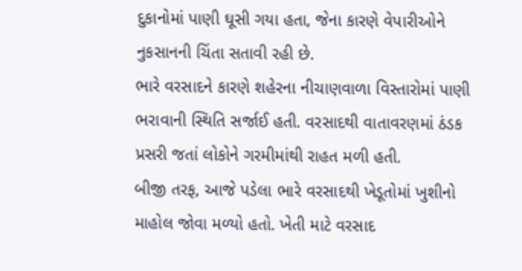દુકાનોમાં પાણી ઘૂસી ગયા હતા, જેના કારણે વેપારીઓને નુકસાનની ચિંતા સતાવી રહી છે.
ભારે વરસાદને કારણે શહેરના નીચાણવાળા વિસ્તારોમાં પાણી ભરાવાની સ્થિતિ સર્જાઈ હતી. વરસાદથી વાતાવરણમાં ઠંડક પ્રસરી જતાં લોકોને ગરમીમાંથી રાહત મળી હતી.
બીજી તરફ, આજે પડેલા ભારે વરસાદથી ખેડૂતોમાં ખુશીનો માહોલ જોવા મળ્યો હતો. ખેતી માટે વરસાદ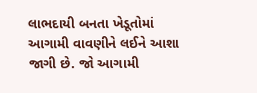લાભદાયી બનતા ખેડૂતોમાં આગામી વાવણીને લઈને આશા જાગી છે. જો આગામી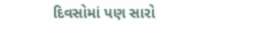દિવસોમાં પણ સારો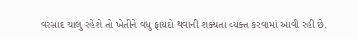વરસાદ ચાલુ રહેશે તો ખેતીને વધુ ફાયદો થવાની શક્યતા વ્યક્ત કરવામાં આવી રહી છે.